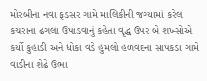મોરબીના નવા ફડસર ગામે માલિકીની જગ્યામાં કરેલ કચરાના ઢગલા ઉપાડવાનું કહેતા વૃદ્ધ ઉપર બે શખ્સોએ કર્યો કુહાડી અને ધોકા વડે હુમલો હળવદના સાપકડા ગામે વાડીના શેઢે ઉભા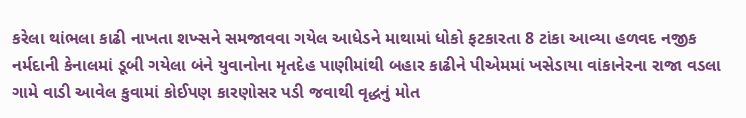કરેલા થાંભલા કાઢી નાખતા શખ્સને સમજાવવા ગયેલ આધેડને માથામાં ધોકો ફટકારતા 8 ટાંકા આવ્યા હળવદ નજીક નર્મદાની કેનાલમાં ડૂબી ગયેલા બંને યુવાનોના મૃતદેહ પાણીમાંથી બહાર કાઢીને પીએમમાં ખસેડાયા વાંકાનેરના રાજા વડલા ગામે વાડી આવેલ કુવામાં કોઈપણ કારણોસર પડી જવાથી વૃદ્ધનું મોત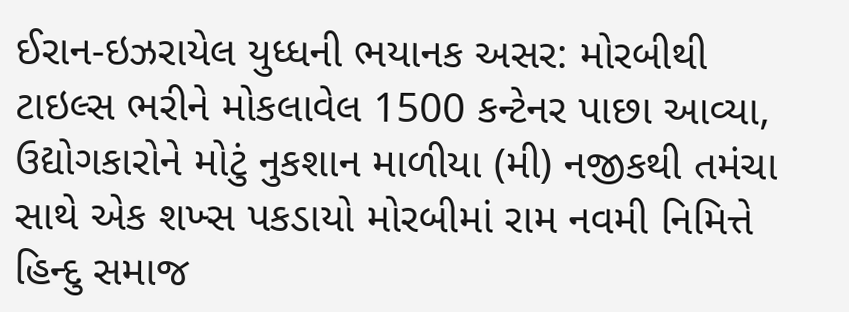ઈરાન-ઇઝરાયેલ યુધ્ધની ભયાનક અસર: મોરબીથી ટાઇલ્સ ભરીને મોકલાવેલ 1500 કન્ટેનર પાછા આવ્યા, ઉદ્યોગકારોને મોટું નુકશાન માળીયા (મી) નજીકથી તમંચા સાથે એક શખ્સ પકડાયો મોરબીમાં રામ નવમી નિમિત્તે હિન્દુ સમાજ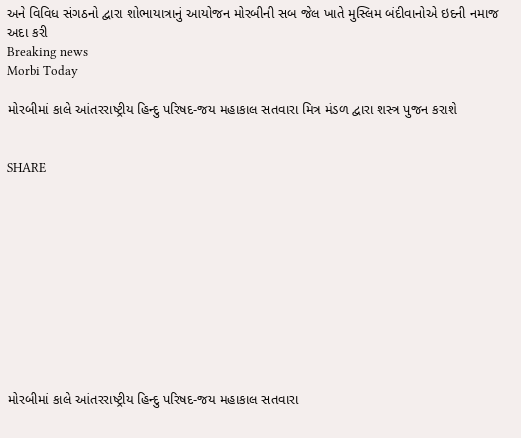અને વિવિધ સંગઠનો દ્વારા શોભાયાત્રાનું આયોજન મોરબીની સબ જેલ ખાતે મુસ્લિમ બંદીવાનોએ ઇદની નમાજ અદા કરી
Breaking news
Morbi Today

મોરબીમાં કાલે આંતરરાષ્ટ્રીય હિન્દુ પરિષદ-જય મહાકાલ સતવારા મિત્ર મંડળ દ્વારા શસ્ત્ર પુજન કરાશે


SHARE











મોરબીમાં કાલે આંતરરાષ્ટ્રીય હિન્દુ પરિષદ-જય મહાકાલ સતવારા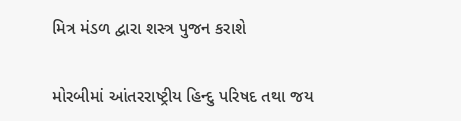મિત્ર મંડળ દ્વારા શસ્ત્ર પુજન કરાશે

મોરબીમાં આંતરરાષ્ટ્રીય હિન્દુ પરિષદ તથા જય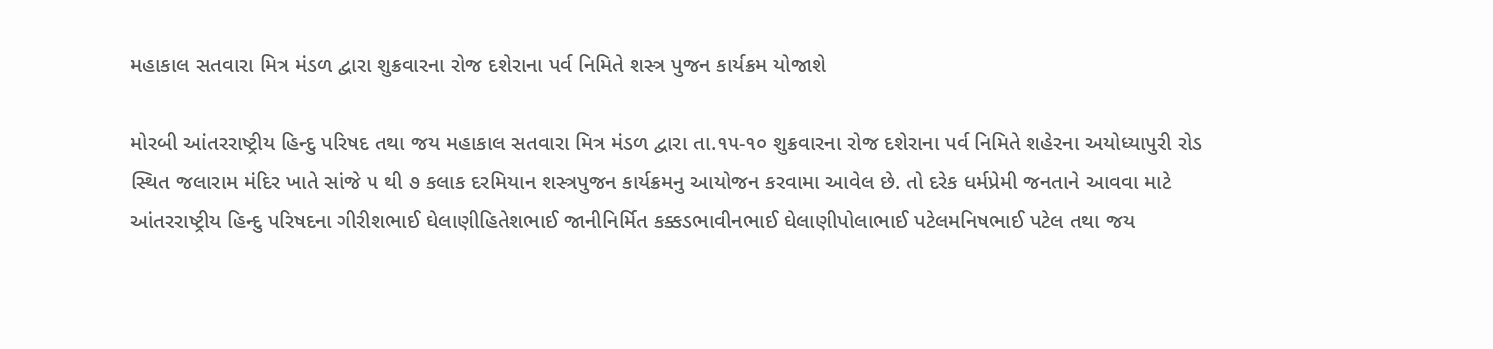મહાકાલ સતવારા મિત્ર મંડળ દ્વારા શુક્રવારના રોજ દશેરાના પર્વ નિમિતે શસ્ત્ર પુજન કાર્યક્રમ યોજાશે

મોરબી આંતરરાષ્ટ્રીય હિન્દુ પરિષદ તથા જય મહાકાલ સતવારા મિત્ર મંડળ દ્વારા તા.૧૫-૧૦ શુક્રવારના રોજ દશેરાના પર્વ નિમિતે શહેરના અયોધ્યાપુરી રોડ સ્થિત જલારામ મંદિર ખાતે સાંજે ૫ થી ૭ કલાક દરમિયાન શસ્ત્રપુજન કાર્યક્રમનુ આયોજન કરવામા આવેલ છે. તો દરેક ધર્મપ્રેમી જનતાને આવવા માટે આંતરરાષ્ટ્રીય હિન્દુ પરિષદના ગીરીશભાઈ ઘેલાણીહિતેશભાઈ જાનીનિર્મિત કક્કડભાવીનભાઈ ઘેલાણીપોલાભાઈ પટેલમનિષભાઈ પટેલ તથા જય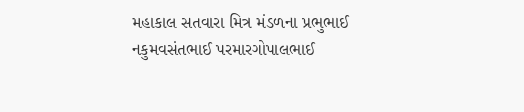મહાકાલ સતવારા મિત્ર મંડળના પ્રભુભાઈ નકુમવસંતભાઈ પરમારગોપાલભાઈ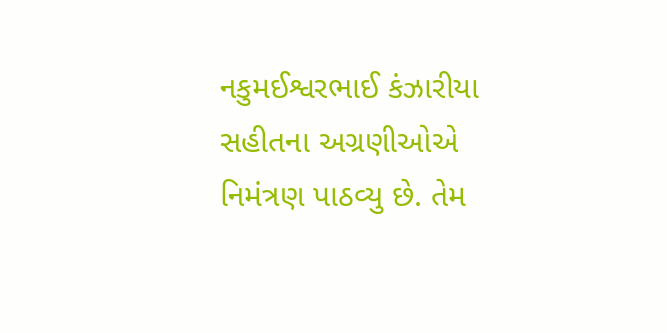નકુમઈશ્વરભાઈ કંઝારીયા સહીતના અગ્રણીઓએ નિમંત્રણ પાઠવ્યુ છે. તેમ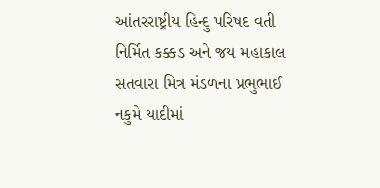આંતરરાષ્ટ્રીય હિન્દુ પરિષદ વતી નિર્મિત કક્કડ અને જય મહાકાલ સતવારા મિત્ર મંડળના પ્રભુભાઈ નકુમે યાદીમાં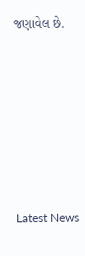જણાવેલ છે.






Latest News